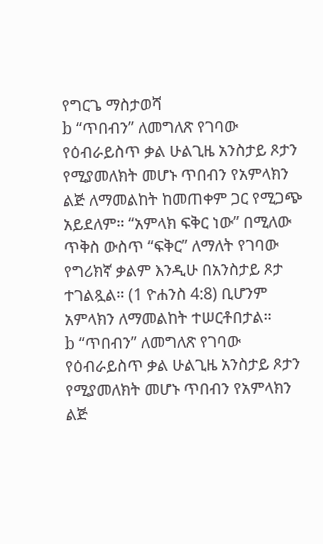የግርጌ ማስታወሻ
b “ጥበብን” ለመግለጽ የገባው የዕብራይስጥ ቃል ሁልጊዜ አንስታይ ጾታን የሚያመለክት መሆኑ ጥበብን የአምላክን ልጅ ለማመልከት ከመጠቀም ጋር የሚጋጭ አይደለም። “አምላክ ፍቅር ነው” በሚለው ጥቅስ ውስጥ “ፍቅር” ለማለት የገባው የግሪክኛ ቃልም እንዲሁ በአንስታይ ጾታ ተገልጿል። (1 ዮሐንስ 4:8) ቢሆንም አምላክን ለማመልከት ተሠርቶበታል።
b “ጥበብን” ለመግለጽ የገባው የዕብራይስጥ ቃል ሁልጊዜ አንስታይ ጾታን የሚያመለክት መሆኑ ጥበብን የአምላክን ልጅ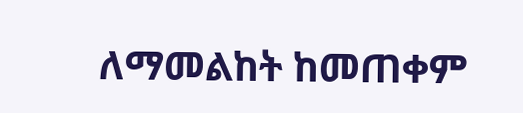ለማመልከት ከመጠቀም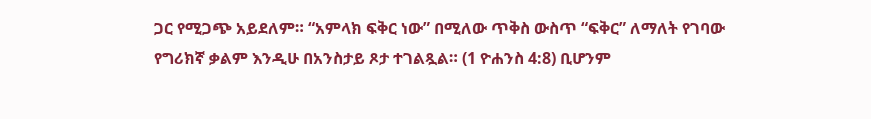ጋር የሚጋጭ አይደለም። “አምላክ ፍቅር ነው” በሚለው ጥቅስ ውስጥ “ፍቅር” ለማለት የገባው የግሪክኛ ቃልም እንዲሁ በአንስታይ ጾታ ተገልጿል። (1 ዮሐንስ 4:8) ቢሆንም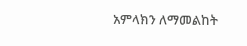አምላክን ለማመልከት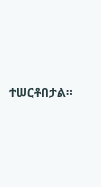ተሠርቶበታል።